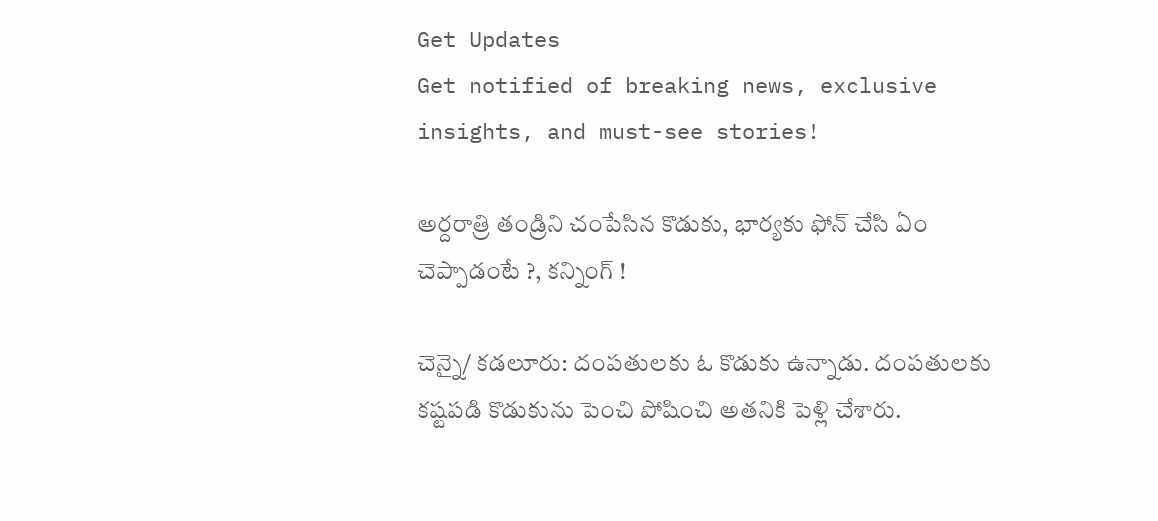Get Updates
Get notified of breaking news, exclusive insights, and must-see stories!

అర్దరాత్రి తండ్రిని చంపేసిన కొడుకు, భార్యకు ఫోన్ చేసి ఏం చెప్పాడంటే ?, కన్నింగ్ !

చెన్నై/ కడలూరు: దంపతులకు ఓ కొడుకు ఉన్నాడు. దంపతులకు కష్టపడి కొడుకును పెంచి పోషించి అతనికి పెళ్లి చేశారు.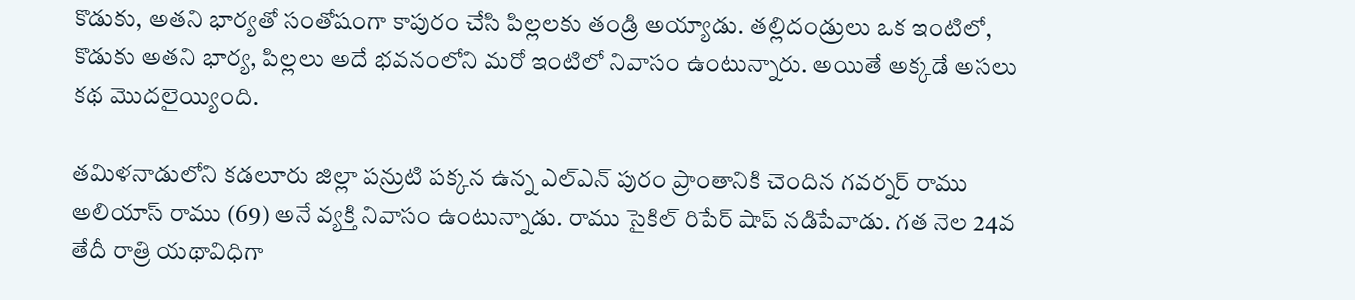కొడుకు, అతని భార్యతో సంతోషంగా కాపురం చేసి పిల్లలకు తండ్రి అయ్యాడు. తల్లిదండ్రులు ఒక ఇంటిలో, కొడుకు అతని భార్య, పిల్లలు అదే భవనంలోని మరో ఇంటిలో నివాసం ఉంటున్నారు. అయితే అక్కడే అసలు కథ మొదలైయ్యింది.

తమిళనాడులోని కడలూరు జిల్లా పన్రుటి పక్కన ఉన్న ఎల్‌ఎన్ పురం ప్రాంతానికి చెందిన గవర్నర్ రాము అలియాస్ రాము (69) అనే వ్యక్తి నివాసం ఉంటున్నాడు. రాము సైకిల్ రిపేర్ షాప్ నడిపేవాడు. గత నెల 24వ తేదీ రాత్రి యథావిధిగా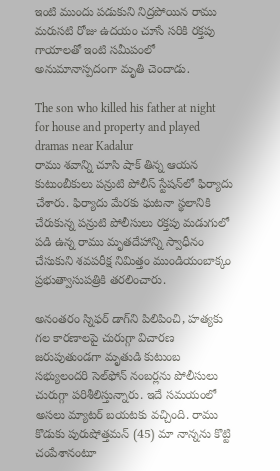ఇంటి ముందు పడుకుని నిద్రపోయిన రాము మరుసటి రోజు ఉదయం చూసే సరికి రక్తపు గాయాలతో ఇంటి సమీపంలో అనుమానాస్పదంగా మృతి చెందాడు.

The son who killed his father at night for house and property and played dramas near Kadalur
రాము శవాన్ని చూసి షాక్ తిన్న ఆయన కుటుంబీకులు పన్రుటి పోలీస్ స్టేషన్‌లో ఫిర్యాదు చేశారు. ఫిర్యాదు మేరకు ఘటనా స్థలానికి చేరుకున్న పన్రుటి పోలీసులు రక్తపు మడుగులో పడి ఉన్న రాము మృతదేహాన్ని స్వాధీనం చేసుకుని శవపరీక్ష నిమిత్తం ముండియంబాక్కం ప్రభుత్వాసుపత్రికి తరలించారు.

అనంతరం స్నిఫర్ డాగ్‌ని పిలిపించి, హత్యకు గల కారణాలపై చురుగ్గా విచారణ జరుపుతుండగా మృతుడి కుటుంబ సభ్యులందరి సెల్‌ఫోన్ నంబర్లను పోలీసులు చురుగ్గా పరిశీలిస్తున్నారు. ఇదే సమయంలో అసలు మ్యాటర్ బయటకు వచ్చింది. రాము కొడుకు పురుషోత్తమన్ (45) మా నాన్నను కొట్టి చంపేశానంటూ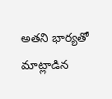అతని భార్యతో మాట్లాడిన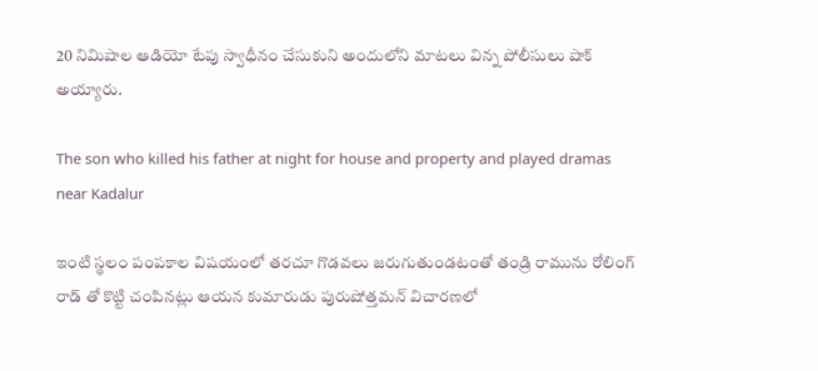20 నిమిషాల ఆడియో టేపు స్వాధీనం చేసుకుని అందులోని మాటలు విన్న పోలీసులు షాక్ అయ్యారు.

The son who killed his father at night for house and property and played dramas near Kadalur

ఇంటి స్థలం పంపకాల విషయంలో తరచూ గొడవలు జరుగుతుండటంతో తండ్రి రామును రోలింగ్‌ రాడ్ తో కొట్టి చంపినట్లు ఆయన కుమారుడు పురుషోత్తమన్‌ విచారణలో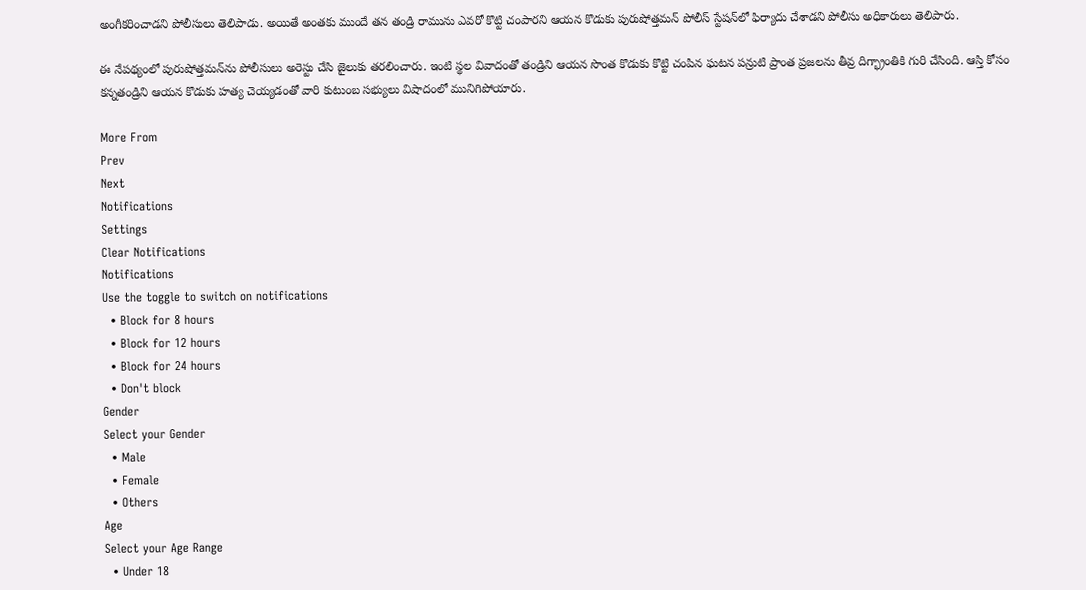అంగీకరించాడని పోలీసులు తెలిపాడు. అయితే అంతకు ముందే తన తండ్రి రామును ఎవరో కొట్టి చంపారని ఆయన కొడుకు పురుషోత్తమన్ పోలీస్ స్టేషన్‌లో ఫిర్యాదు చేశాడని పోలీసు అధికారులు తెలిపారు.

ఈ నేపథ్యంలో పురుషోత్తమన్‌ను పోలీసులు అరెస్టు చేసి జైలుకు తరలించారు. ఇంటి స్థల వివాదంతో తండ్రిని ఆయన సొంత కొడుకు కొట్టి చంపిన ఘటన పన్రుటి ప్రాంత ప్రజలను తీవ్ర దిగ్భ్రాంతికి గురి చేసింది. ఆస్తి కోసం కన్నతండ్రిని ఆయన కొడుకు హత్య చెయ్యడంతో వారి కుటుంబ సభ్యులు విషాదంలో మునిగిపోయారు.

More From
Prev
Next
Notifications
Settings
Clear Notifications
Notifications
Use the toggle to switch on notifications
  • Block for 8 hours
  • Block for 12 hours
  • Block for 24 hours
  • Don't block
Gender
Select your Gender
  • Male
  • Female
  • Others
Age
Select your Age Range
  • Under 18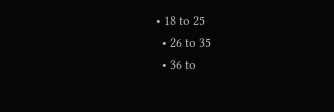• 18 to 25
  • 26 to 35
  • 36 to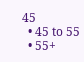45
  • 45 to 55
  • 55+